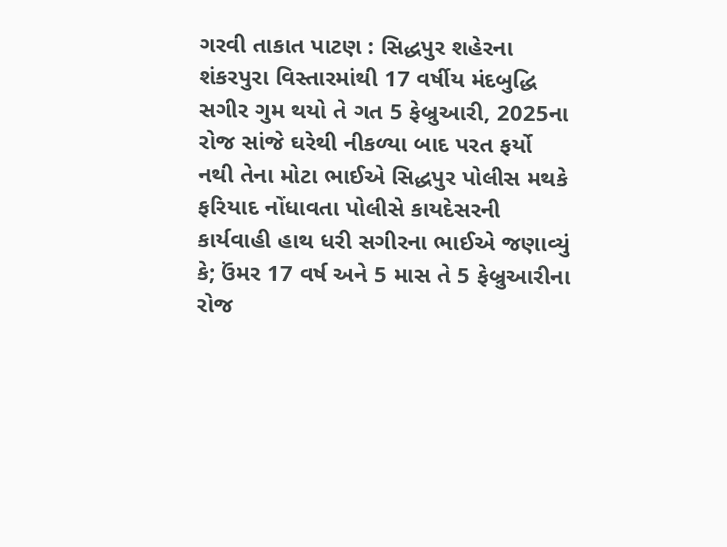ગરવી તાકાત પાટણ : સિદ્ધપુર શહેરના શંકરપુરા વિસ્તારમાંથી 17 વર્ષીય મંદબુદ્ધિ સગીર ગુમ થયો તે ગત 5 ફેબ્રુઆરી, 2025ના રોજ સાંજે ઘરેથી નીકળ્યા બાદ પરત ફર્યો નથી તેના મોટા ભાઈએ સિદ્ધપુર પોલીસ મથકે ફરિયાદ નોંધાવતા પોલીસે કાયદેસરની કાર્યવાહી હાથ ધરી સગીરના ભાઈએ જણાવ્યું કે; ઉંમર 17 વર્ષ અને 5 માસ તે 5 ફેબ્રુઆરીના રોજ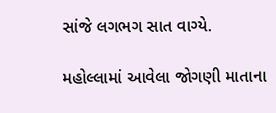સાંજે લગભગ સાત વાગ્યે.

મહોલ્લામાં આવેલા જોગણી માતાના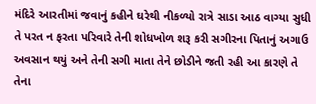મંદિરે આરતીમાં જવાનું કહીને ઘરેથી નીકળ્યો રાત્રે સાડા આઠ વાગ્યા સુધી તે પરત ન ફરતા પરિવારે તેની શોધખોળ શરૂ કરી સગીરના પિતાનું અગાઉ અવસાન થયું અને તેની સગી માતા તેને છોડીને જતી રહી આ કારણે તે તેના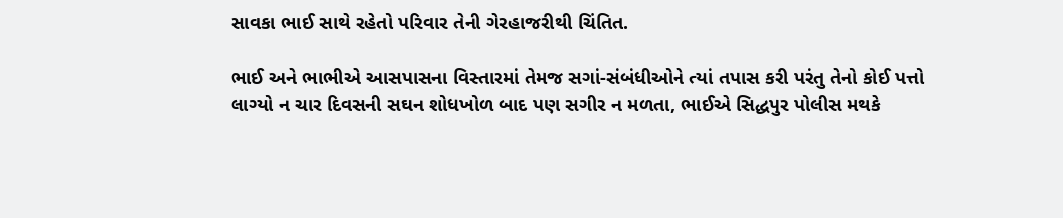સાવકા ભાઈ સાથે રહેતો પરિવાર તેની ગેરહાજરીથી ચિંતિત.

ભાઈ અને ભાભીએ આસપાસના વિસ્તારમાં તેમજ સગાં-સંબંધીઓને ત્યાં તપાસ કરી પરંતુ તેનો કોઈ પત્તો લાગ્યો ન ચાર દિવસની સઘન શોધખોળ બાદ પણ સગીર ન મળતા, ભાઈએ સિદ્ધપુર પોલીસ મથકે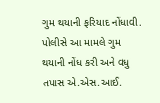ગુમ થયાની ફરિયાદ નોંધાવી. પોલીસે આ મામલે ગુમ થયાની નોંધ કરી અને વધુ તપાસ એ.એસ.આઈ.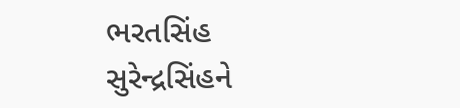ભરતસિંહ સુરેન્દ્રસિંહને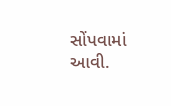સોંપવામાં આવી.